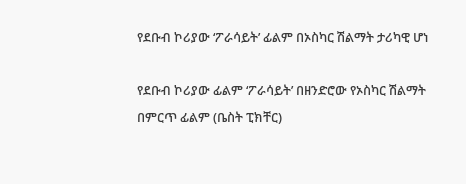የደቡብ ኮሪያው ‘ፖራሳይት’ ፊልም በኦስካር ሽልማት ታሪካዊ ሆነ

የደቡብ ኮሪያው ፊልም ‘ፖራሳይት’ በዘንድሮው የኦስካር ሽልማት በምርጥ ፊልም (ቤስት ፒክቸር)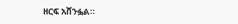ዘርፍ አሸንፏል።